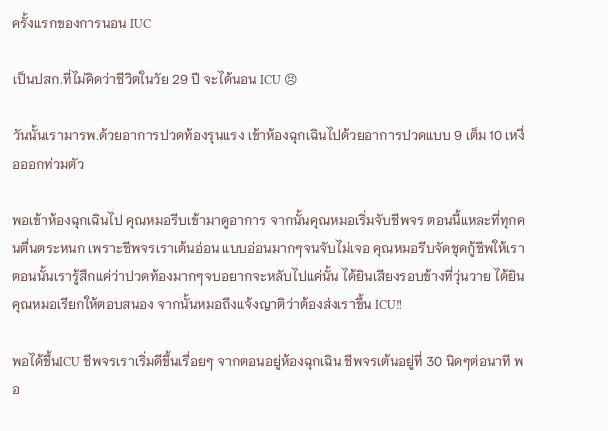ครั้งแรกของการนอน IUC

เป็นปสก.ที่ไม่คิดว่าชีวิตในวัย 29 ปี จะได้นอน ICU 😣

วันนั้นเรามารพ.ด้วยอาการปวดท้องรุนแรง เข้าห้องฉุกเฉินไปด้วยอาการปวดแบบ 9 เต็ม 10 เหงื่อออกท่วมตัว

พอเข้าห้องฉุกเฉินไป คุณหมอรีบเข้ามาดูอาการ จากนั้นคุณหมอเริ่มจับชีพจร ตอนนี้แหละที่ทุกคนตื่นตระหนก เพราะชีพจรเราเต้นอ่อน แบบอ่อนมากๆจนจับไม่เจอ คุณหมอรีบจัดชุดกู้ชีพให้เรา ตอนนั้นเรารู้สึกแค่ว่าปวดท้องมากๆจบอยากจะหลับไปแค่นั้น ได้ยินเสียงรอบข้างที่วุ่นวาย ได้ยินคุณหมอเรียกให้ตอบสนอง จากนั้นหมอถึงแจ้งญาติว่าต้องส่งเราขึ้น ICU‼

พอได้ขึ้นICU ชีพจรเราเริ่มดีขึ้นเรื่อยๆ จากตอนอยู่ห้องฉุกเฉิน ชีพจรเต้นอยู่ที่ 30 นิดๆต่อนาที พอ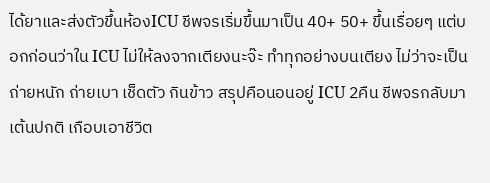ได้ยาและส่งตัวขึ้นห้องICU ชีพจรเริ่มขึ้นมาเป็น 40+ 50+ ขึ้นเรื่อยๆ แต่บอกก่อนว่าใน ICU ไม่ให้ลงจากเตียงนะจ๊ะ ทำทุกอย่างบนเตียง ไม่ว่าจะเป็น ถ่ายหนัก ถ่ายเบา เช็ดตัว กินข้าว สรุปคือนอนอยู่ ICU 2คืน ชีพจรกลับมาเต้นปกติ เกือบเอาชีวิต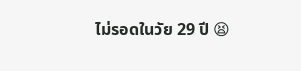ไม่รอดในวัย 29 ปี 😫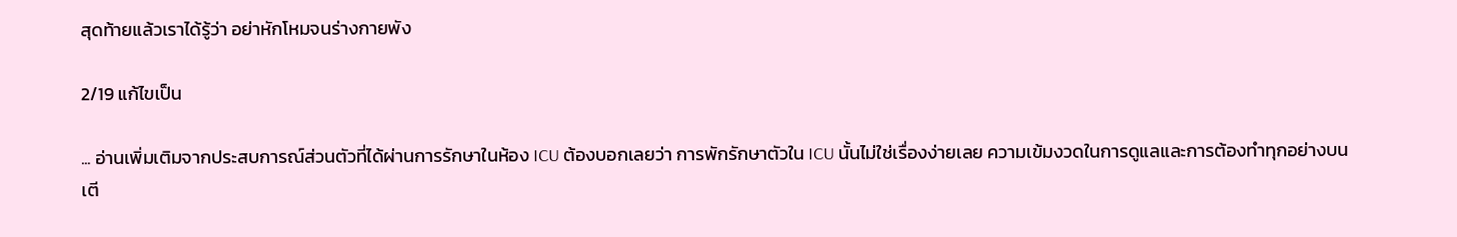สุดท้ายแล้วเราได้รู้ว่า อย่าหักโหมจนร่างกายพัง

2/19 แก้ไขเป็น

... อ่านเพิ่มเติมจากประสบการณ์ส่วนตัวที่ได้ผ่านการรักษาในห้อง ICU ต้องบอกเลยว่า การพักรักษาตัวใน ICU นั้นไม่ใช่เรื่องง่ายเลย ความเข้มงวดในการดูแลและการต้องทำทุกอย่างบนเตี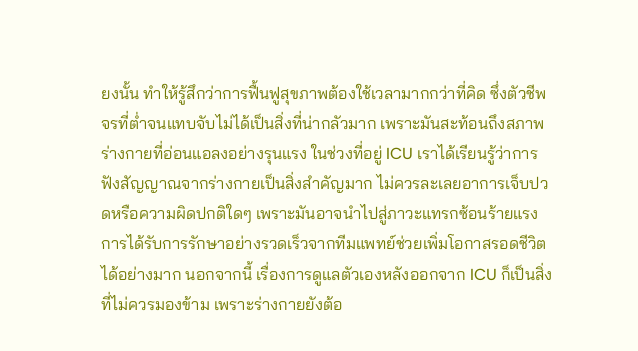ยงนั้น ทำให้รู้สึกว่าการฟื้นฟูสุขภาพต้องใช้เวลามากกว่าที่คิด ซึ่งตัวชีพจรที่ต่ำจนแทบจับไม่ได้เป็นสิ่งที่น่ากลัวมาก เพราะมันสะท้อนถึงสภาพร่างกายที่อ่อนแอลงอย่างรุนแรง ในช่วงที่อยู่ ICU เราได้เรียนรู้ว่าการฟังสัญญาณจากร่างกายเป็นสิ่งสำคัญมาก ไม่ควรละเลยอาการเจ็บปวดหรือความผิดปกติใดๆ เพราะมันอาจนำไปสู่ภาวะแทรกซ้อนร้ายแรง การได้รับการรักษาอย่างรวดเร็วจากทีมแพทย์ช่วยเพิ่มโอกาสรอดชีวิตได้อย่างมาก นอกจากนี้ เรื่องการดูแลตัวเองหลังออกจาก ICU ก็เป็นสิ่งที่ไม่ควรมองข้าม เพราะร่างกายยังต้อ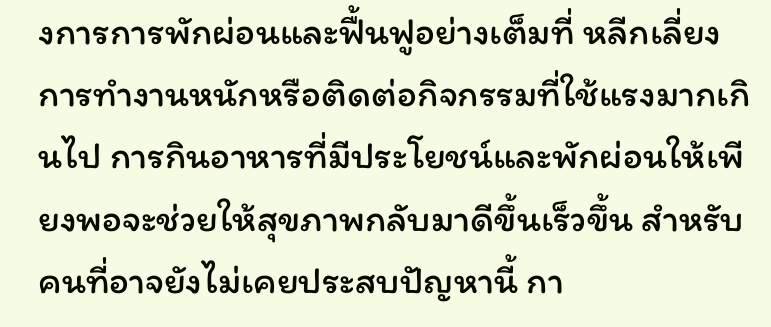งการการพักผ่อนและฟื้นฟูอย่างเต็มที่ หลีกเลี่ยงการทำงานหนักหรือติดต่อกิจกรรมที่ใช้แรงมากเกินไป การกินอาหารที่มีประโยชน์และพักผ่อนให้เพียงพอจะช่วยให้สุขภาพกลับมาดีขึ้นเร็วขึ้น สำหรับคนที่อาจยังไม่เคยประสบปัญหานี้ กา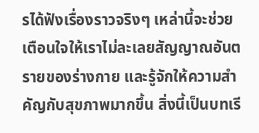รได้ฟังเรื่องราวจริงๆ เหล่านี้จะช่วยเตือนใจให้เราไม่ละเลยสัญญาณอันตรายของร่างกาย และรู้จักให้ความสำคัญกับสุขภาพมากขึ้น สิ่งนี้เป็นบทเรี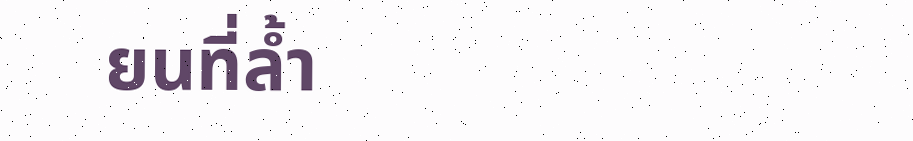ยนที่ล้ำ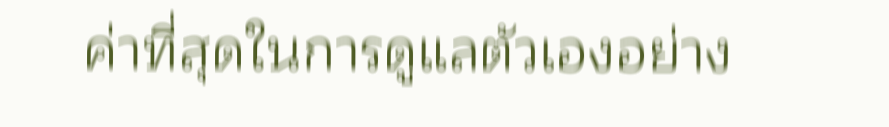ค่าที่สุดในการดูแลตัวเองอย่าง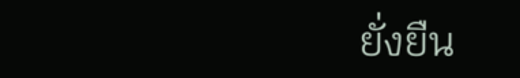ยั่งยืน